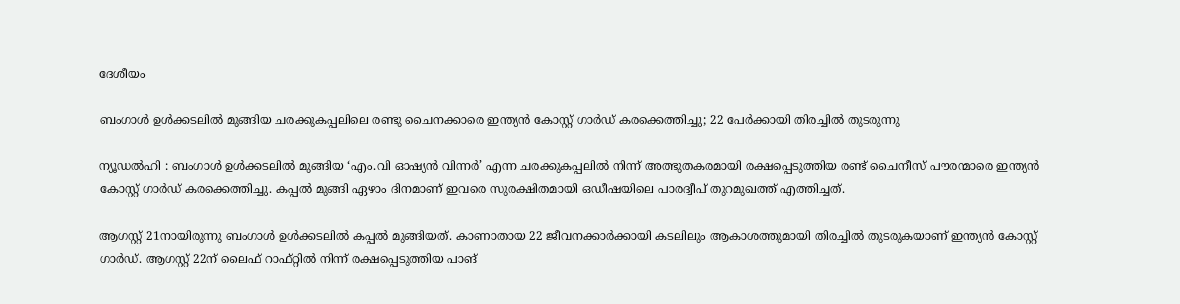ദേശീയം

ബംഗാൾ ഉൾക്കടലിൽ മുങ്ങിയ ചരക്കുകപ്പലിലെ രണ്ടു ചൈനക്കാരെ ഇന്ത്യൻ കോസ്റ്റ് ഗാർഡ് കരക്കെത്തിച്ചു; 22 പേർക്കായി തിരച്ചിൽ തുടരുന്നു

ന്യൂഡൽഹി : ബംഗാൾ ഉൾക്കടലിൽ മുങ്ങിയ ‘എം.വി ഓഷ്യൻ വിന്നർ’ എന്ന ചരക്കുകപ്പലിൽ നിന്ന് അത്ഭുതകരമായി രക്ഷപ്പെടുത്തിയ രണ്ട് ചൈനീസ് പൗരന്മാരെ ഇന്ത്യൻ കോസ്റ്റ് ഗാർഡ് കരക്കെത്തിച്ചു. കപ്പൽ മുങ്ങി ഏഴാം ദിനമാണ് ഇവരെ സുരക്ഷിതമായി ഒഡീഷയിലെ പാരദ്വീപ് തുറമുഖത്ത് എത്തിച്ചത്.

ആഗസ്റ്റ് 21നായിരുന്നു ബംഗാൾ ഉൾക്കടലിൽ കപ്പൽ മുങ്ങിയത്. കാണാതായ 22 ജീവനക്കാർക്കായി കടലിലും ആകാശത്തുമായി തിരച്ചിൽ തുടരുകയാണ് ഇന്ത്യൻ കോസ്റ്റ് ഗാർഡ്. ആഗസ്റ്റ് 22ന് ലൈഫ് റാഫ്റ്റിൽ നിന്ന് രക്ഷപ്പെടുത്തിയ പാങ്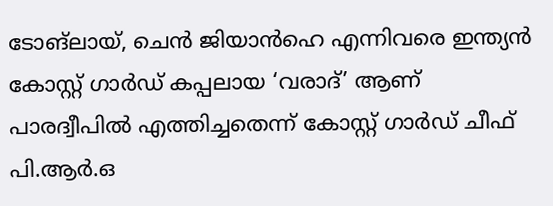ടോങ്‌ലായ്, ചെൻ ജിയാൻഹെ എന്നിവരെ ഇന്ത്യൻ കോസ്റ്റ് ഗാർഡ് കപ്പലായ ‘വരാദ്’ ആണ് പാരദ്വീപിൽ എത്തിച്ചതെന്ന് കോസ്റ്റ് ഗാർഡ് ചീഫ് പി.ആർ.ഒ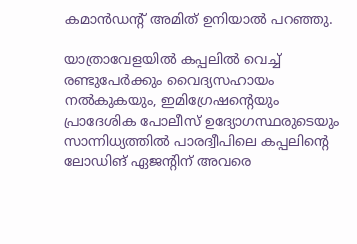കമാൻഡന്റ് അമിത് ഉനിയാൽ പറഞ്ഞു.

യാത്രാവേളയിൽ കപ്പലിൽ വെച്ച് രണ്ടുപേർക്കും വൈദ്യസഹായം നൽകുകയും, ഇമിഗ്രേഷന്റെയും പ്രാദേശിക പോലീസ് ഉദ്യോഗസ്ഥരുടെയും സാന്നിധ്യത്തിൽ പാരദ്വീപിലെ കപ്പലിന്റെ ലോഡിങ് ഏജന്റിന് അവരെ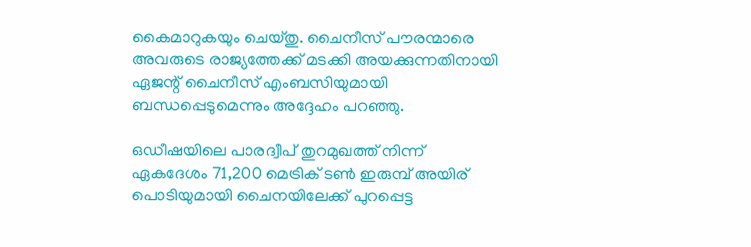കൈമാറുകയും ചെയ്തു. ചൈനീസ് പൗരന്മാരെ അവരുടെ രാജ്യത്തേക്ക് മടക്കി അയക്കുന്നതിനായി ഏജന്റ് ചൈനീസ് എംബസിയുമായി ബന്ധപ്പെടുമെന്നും അദ്ദേഹം പറഞ്ഞു.

ഒഡീഷയിലെ പാരദ്വീപ് തുറമുഖത്ത് നിന്ന് ഏകദേശം 71,200 മെട്രിക് ടൺ ഇരുമ്പ് അയിര് പൊടിയുമായി ചൈനയിലേക്ക് പുറപ്പെട്ട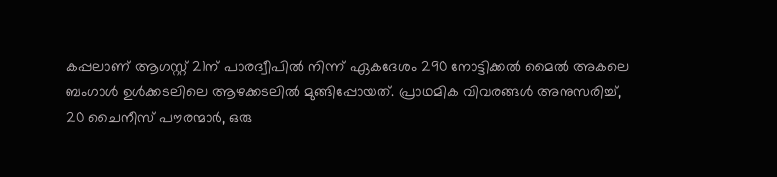കപ്പലാണ് ആഗസ്റ്റ് 21ന് പാരദ്വീപിൽ നിന്ന് ഏകദേശം 290 നോട്ടിക്കൽ മൈൽ അകലെ ബംഗാൾ ഉൾക്കടലിലെ ആഴക്കടലിൽ മുങ്ങിപ്പോയത്. പ്രാഥമിക വിവരങ്ങൾ അനുസരിച്ച്, 20 ചൈനീസ് പൗരന്മാർ, ഒരു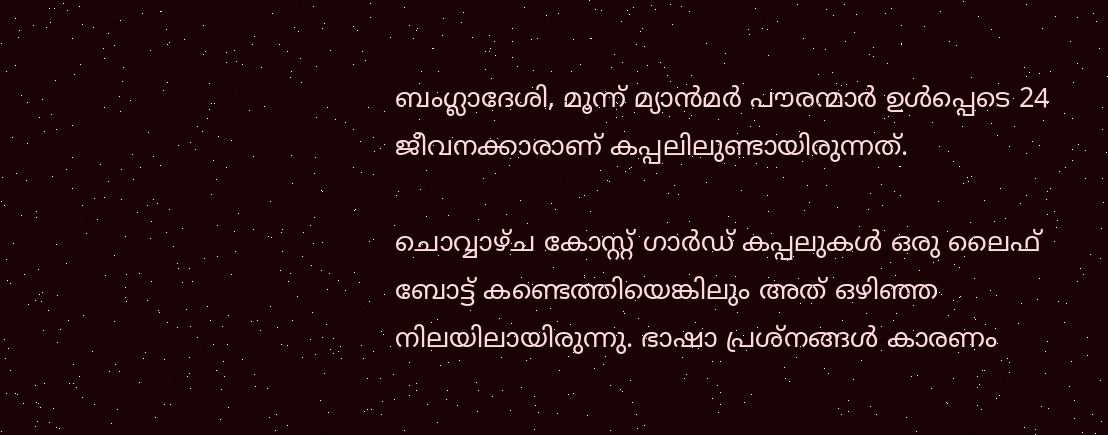ബംഗ്ലാദേശി, മൂന്ന് മ്യാൻമർ പൗരന്മാർ ഉൾപ്പെടെ 24 ജീവനക്കാരാണ് കപ്പലിലുണ്ടായിരുന്നത്.

ചൊവ്വാഴ്ച കോസ്റ്റ് ഗാർഡ് കപ്പലുകൾ ഒരു ലൈഫ് ബോട്ട് കണ്ടെത്തിയെങ്കിലും അത് ഒഴിഞ്ഞ നിലയിലായിരുന്നു. ഭാഷാ പ്രശ്നങ്ങൾ കാരണം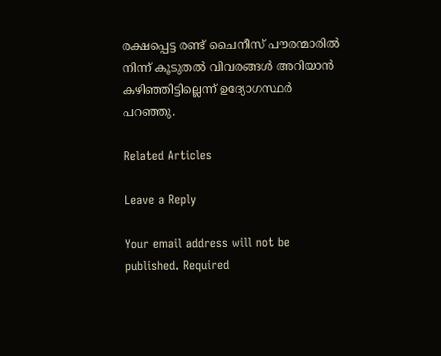രക്ഷപ്പെട്ട രണ്ട് ചൈനീസ് പൗരന്മാരിൽ നിന്ന് കൂടുതൽ വിവരങ്ങൾ അറിയാൻ കഴിഞ്ഞിട്ടില്ലെന്ന് ഉദ്യോഗസ്ഥർ പറഞ്ഞു.

Related Articles

Leave a Reply

Your email address will not be published. Required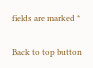fields are marked *

Back to top button